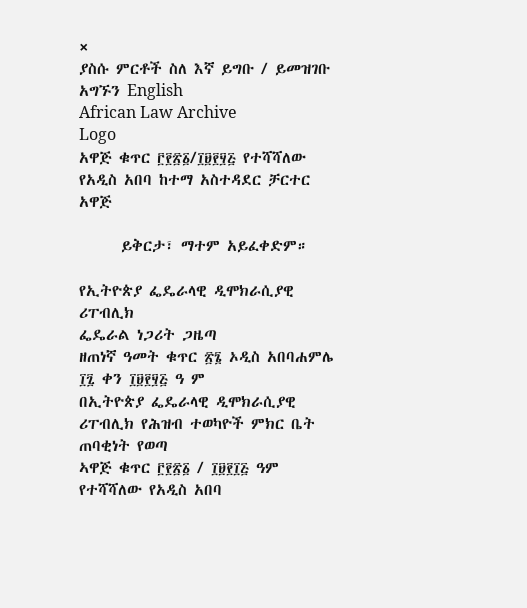×
ያስሱ ምርቶች ስለ እኛ ይግቡ / ይመዝገቡ አግኙን English
African Law Archive
Logo
አዋጅ ቁጥር ፫፻፳፩/፲፱፻፶፭ የተሻሻለው የአዲስ አበባ ከተማ አስተዳደር ቻርተር አዋጅ

      ይቅርታ፣ ማተም አይፈቀድም።

የኢትዮጵያ ፌዴራላዊ ዲሞክራሲያዊ ሪፐብሊክ
ፌዴራል ነጋሪት ጋዜጣ
ዘጠነኛ ዓመት ቁጥር ፳፮ ኦዲስ አበባሐምሌ ፲፯ ቀን ፲፱፻፶፭ ዓ ም
በኢትዮጵያ ፌዴራላዊ ዲሞክራሲያዊ ሪፐብሊክ የሕዝብ ተወካዮች ምክር ቤት ጠባቂነት የወጣ
ኣዋጅ ቁጥር ፫፻፳፩ / ፲፱፻፲፭ ዓም
የተሻሻለው የአዲስ አበባ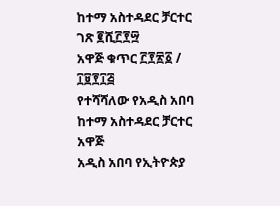ከተማ አስተዳደር ቻርተር
ገጽ ፪ሺ፫፻፵
አዋጅ ቁጥር ፫፻፳፩ / ፲፱፻፲፭
የተሻሻለው የአዲስ አበባ ከተማ አስተዳደር ቻርተር አዋጅ
አዲስ አበባ የኢትዮጵያ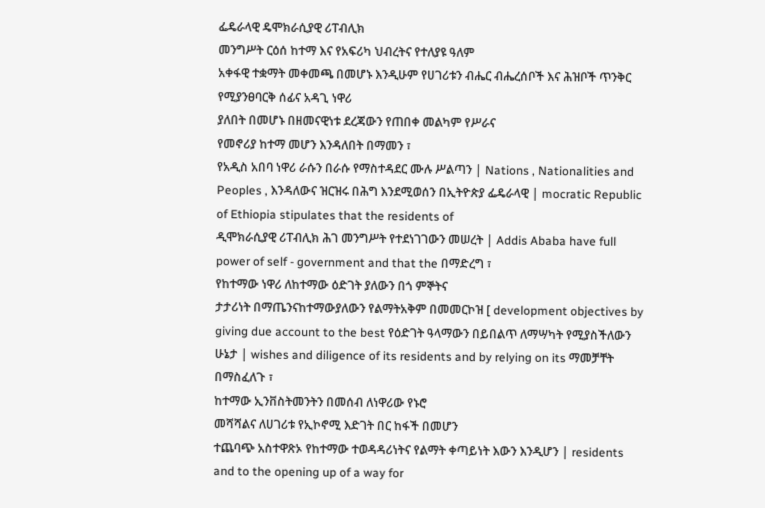ፌዴራላዊ ዴሞክራሲያዊ ሪፐብሊክ
መንግሥት ርዕሰ ከተማ እና የአፍሪካ ህብረትና የተለያዩ ዓለም
አቀፋዊ ተቋማት መቀመጫ በመሆኑ እንዲሁም የሀገሪቱን ብሔር ብሔረሰቦች እና ሕዝቦች ጥንቅር የሚያንፀባርቅ ሰፊና አዳጊ ነዋሪ
ያለበት በመሆኑ በዘመናዊነቱ ደረጃውን የጠበቀ መልካም የሥራና
የመኖሪያ ከተማ መሆን እንዳለበት በማመን ፣
የአዲስ አበባ ነዋሪ ራሱን በራሱ የማስተዳደር ሙሉ ሥልጣን | Nations , Nationalities and Peoples , እንዳለውና ዝርዝሩ በሕግ እንደሚወሰን በኢትዮጵያ ፌዴራላዊ | mocratic Republic of Ethiopia stipulates that the residents of
ዲሞክራሲያዊ ሪፐብሊክ ሕገ መንግሥት የተደነገገውን መሠረት | Addis Ababa have full power of self - government and that the በማድረግ ፣
የከተማው ነዋሪ ለከተማው ዕድገት ያለውን በጎ ምኞትና
ታታሪነት በማጤንናከተማውያለውን የልማትአቅም በመመርኮዝ [ development objectives by giving due account to the best የዕድገት ዓላማውን በይበልጥ ለማሣካት የሚያስችለውን ሁኔታ | wishes and diligence of its residents and by relying on its ማመቻቸት በማስፈለጉ ፣
ከተማው ኢንቨስትመንትን በመሰብ ለነዋሪው የኑሮ
መሻሻልና ለሀገሪቱ የኢኮኖሚ እድገት በር ከፋች በመሆን
ተጨባጭ አስተዋጽኦ የከተማው ተወዳዳሪነትና የልማት ቀጣይነት እውን እንዲሆን | residents and to the opening up of a way for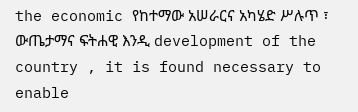the economic የከተማው አሠራርና አካሄድ ሥሉጥ ፣ ውጤታማና ፍትሐዊ እንዲ development of the country , it is found necessary to enable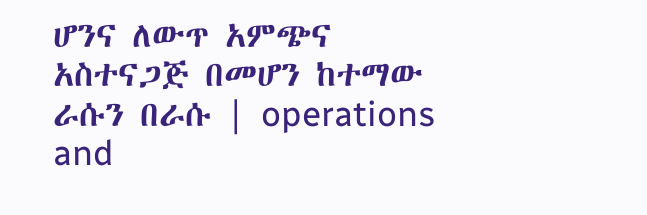ሆንና ለውጥ አምጭና አስተናጋጅ በመሆን ከተማው ራሱን በራሱ | operations and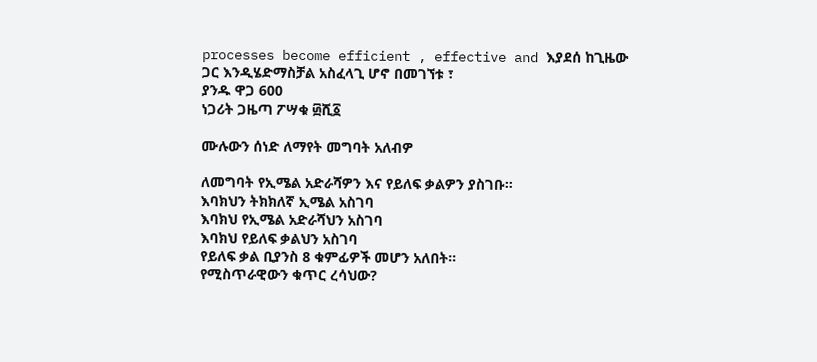processes become efficient , effective and እያደሰ ከጊዜው ጋር እንዲሄድማስቻል አስፈላጊ ሆኖ በመገኘቱ ፣
ያንዱ ዋጋ 600
ነጋሪት ጋዜጣ ፖሣቁ ፴ሺ፩

ሙሉውን ሰነድ ለማየት መግባት አለብዎ

ለመግባት የኢሜል አድራሻዎን እና የይለፍ ቃልዎን ያስገቡ።
እባክህን ትክክለኛ ኢሜል አስገባ
እባክህ የኢሜል አድራሻህን አስገባ
እባክህ የይለፍ ቃልህን አስገባ
የይለፍ ቃል ቢያንስ 8 ቁምፊዎች መሆን አለበት።
የሚስጥራዊውን ቁጥር ረሳህው?